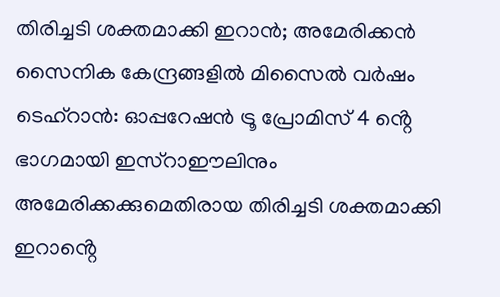തിരിച്ചടി ശക്തമാക്കി ഇറാൻ; അമേരിക്കൻ സൈനിക കേന്ദ്രങ്ങളിൽ മിസൈൽ വർഷം
ടെഹ്റാൻ: ഓപ്പറേഷൻ ട്രൂ പ്രോമിസ് 4 ൻ്റെ ഭാഗമായി ഇസ്റാഈലിനും അമേരിക്കക്കുമെതിരായ തിരിച്ചടി ശക്തമാക്കി ഇറാൻ്റെ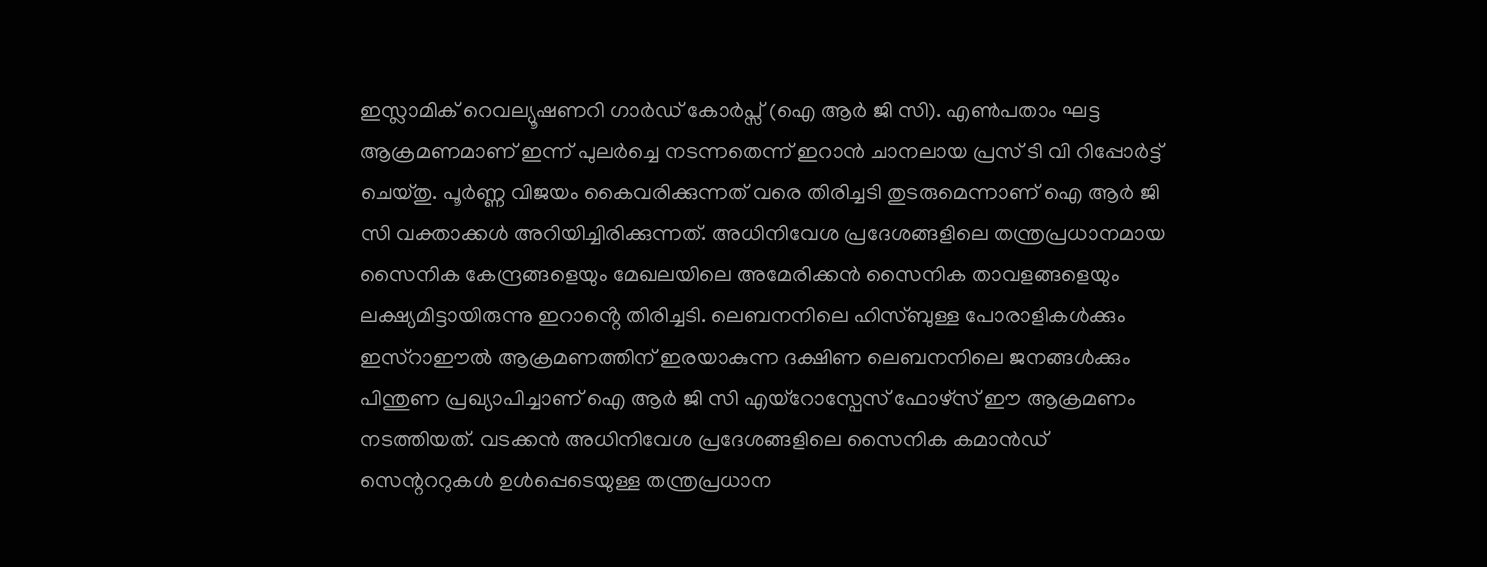ഇസ്ലാമിക് റെവല്യൂഷണറി ഗാർഡ് കോർപ്സ് (ഐ ആർ ജി സി). എൺപതാം ഘട്ട ആക്രമണമാണ് ഇന്ന് പുലർച്ചെ നടന്നതെന്ന് ഇറാൻ ചാനലായ പ്രസ് ടി വി റിപ്പോർട്ട് ചെയ്തു. പൂർണ്ണ വിജയം കൈവരിക്കുന്നത് വരെ തിരിച്ചടി തുടരുമെന്നാണ് ഐ ആർ ജി സി വക്താക്കൾ അറിയിച്ചിരിക്കുന്നത്. അധിനിവേശ പ്രദേശങ്ങളിലെ തന്ത്രപ്രധാനമായ സൈനിക കേന്ദ്രങ്ങളെയും മേഖലയിലെ അമേരിക്കൻ സൈനിക താവളങ്ങളെയും ലക്ഷ്യമിട്ടായിരുന്നു ഇറാൻ്റെ തിരിച്ചടി. ലെബനനിലെ ഹിസ്ബുള്ള പോരാളികൾക്കും ഇസ്റാഈൽ ആക്രമണത്തിന് ഇരയാകുന്ന ദക്ഷിണ ലെബനനിലെ ജനങ്ങൾക്കും പിന്തുണ പ്രഖ്യാപിച്ചാണ് ഐ ആർ ജി സി എയ്റോസ്പേസ് ഫോഴ്സ് ഈ ആക്രമണം നടത്തിയത്. വടക്കൻ അധിനിവേശ പ്രദേശങ്ങളിലെ സൈനിക കമാൻഡ് സെന്റററുകൾ ഉൾപ്പെടെയുള്ള തന്ത്രപ്രധാന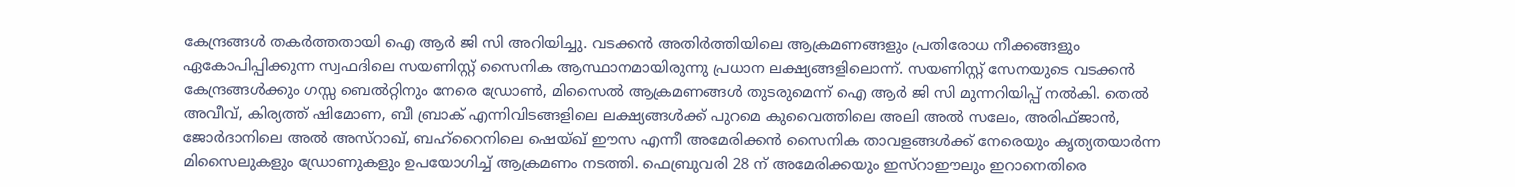കേന്ദ്രങ്ങൾ തകർത്തതായി ഐ ആർ ജി സി അറിയിച്ചു. വടക്കൻ അതിർത്തിയിലെ ആക്രമണങ്ങളും പ്രതിരോധ നീക്കങ്ങളും ഏകോപിപ്പിക്കുന്ന സ്വഫദിലെ സയണിസ്റ്റ് സൈനിക ആസ്ഥാനമായിരുന്നു പ്രധാന ലക്ഷ്യങ്ങളിലൊന്ന്. സയണിസ്റ്റ് സേനയുടെ വടക്കൻ കേന്ദ്രങ്ങൾക്കും ഗസ്സ ബെൽറ്റിനും നേരെ ഡ്രോൺ, മിസൈൽ ആക്രമണങ്ങൾ തുടരുമെന്ന് ഐ ആർ ജി സി മുന്നറിയിപ്പ് നൽകി. തെൽ അവീവ്, കിര്യത്ത് ഷിമോണ, ബീ ബ്രാക് എന്നിവിടങ്ങളിലെ ലക്ഷ്യങ്ങൾക്ക് പുറമെ കുവൈത്തിലെ അലി അൽ സലേം, അരിഫ്ജാൻ, ജോർദാനിലെ അൽ അസ്റാഖ്, ബഹ്റൈനിലെ ഷെയ്ഖ് ഈസ എന്നീ അമേരിക്കൻ സൈനിക താവളങ്ങൾക്ക് നേരെയും കൃത്യതയാർന്ന മിസൈലുകളും ഡ്രോണുകളും ഉപയോഗിച്ച് ആക്രമണം നടത്തി. ഫെബ്രുവരി 28 ന് അമേരിക്കയും ഇസ്റാഈലും ഇറാനെതിരെ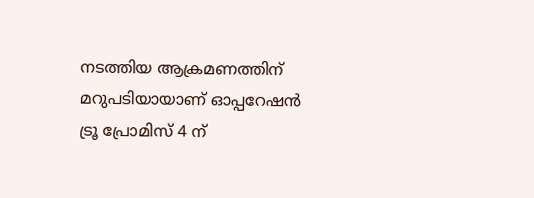നടത്തിയ ആക്രമണത്തിന് മറുപടിയായാണ് ഓപ്പറേഷൻ ട്രൂ പ്രോമിസ് 4 ന്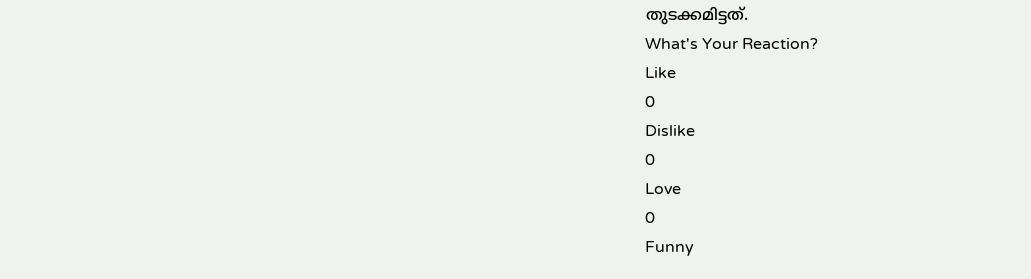തുടക്കമിട്ടത്.
What's Your Reaction?
Like
0
Dislike
0
Love
0
Funny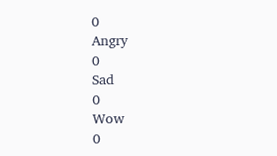0
Angry
0
Sad
0
Wow
0